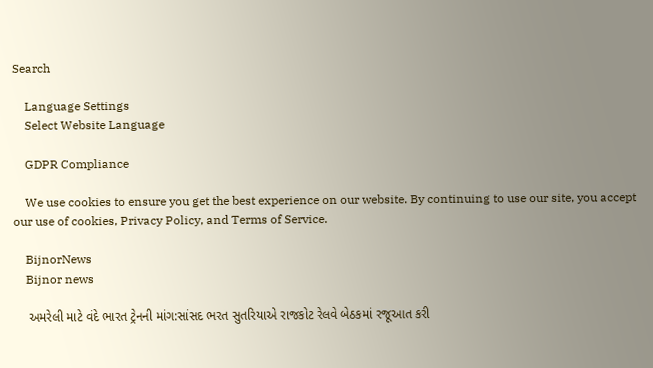Search

    Language Settings
    Select Website Language

    GDPR Compliance

    We use cookies to ensure you get the best experience on our website. By continuing to use our site, you accept our use of cookies, Privacy Policy, and Terms of Service.

    BijnorNews
    Bijnor news

    અમરેલી માટે વંદે ભારત ટ્રેનની માંગ:સાંસદ ભરત સુતરિયાએ રાજકોટ રેલવે બેઠકમાં રજૂઆત કરી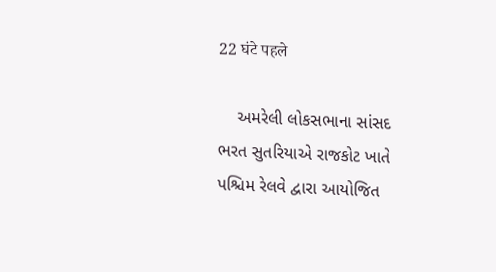22 घंटे पहले

    અમરેલી લોકસભાના સાંસદ ભરત સુતરિયાએ રાજકોટ ખાતે પશ્ચિમ રેલવે દ્વારા આયોજિત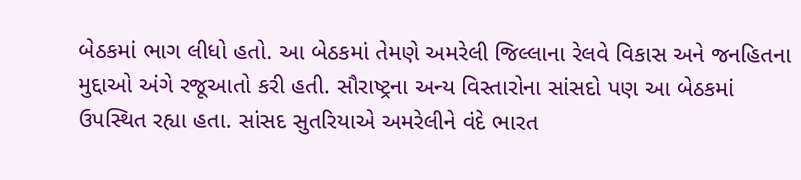બેઠકમાં ભાગ લીધો હતો. આ બેઠકમાં તેમણે અમરેલી જિલ્લાના રેલવે વિકાસ અને જનહિતના મુદ્દાઓ અંગે રજૂઆતો કરી હતી. સૌરાષ્ટ્રના અન્ય વિસ્તારોના સાંસદો પણ આ બેઠકમાં ઉપસ્થિત રહ્યા હતા. સાંસદ સુતરિયાએ અમરેલીને વંદે ભારત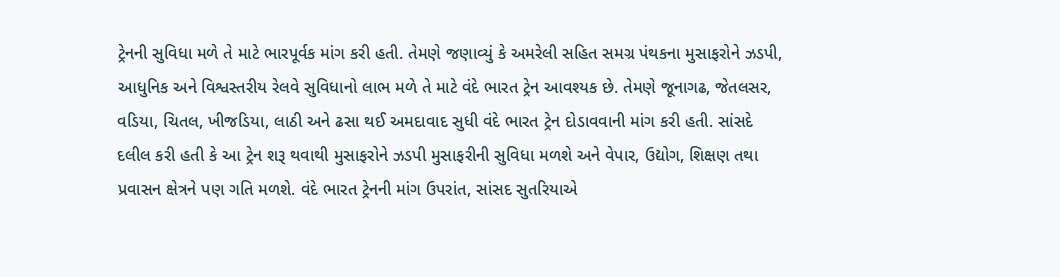ટ્રેનની સુવિધા મળે તે માટે ભારપૂર્વક માંગ કરી હતી. તેમણે જણાવ્યું કે અમરેલી સહિત સમગ્ર પંથકના મુસાફરોને ઝડપી, આધુનિક અને વિશ્વસ્તરીય રેલવે સુવિધાનો લાભ મળે તે માટે વંદે ભારત ટ્રેન આવશ્યક છે. તેમણે જૂનાગઢ, જેતલસર, વડિયા, ચિતલ, ખીજડિયા, લાઠી અને ઢસા થઈ અમદાવાદ સુધી વંદે ભારત ટ્રેન દોડાવવાની માંગ કરી હતી. સાંસદે દલીલ કરી હતી કે આ ટ્રેન શરૂ થવાથી મુસાફરોને ઝડપી મુસાફરીની સુવિધા મળશે અને વેપાર, ઉદ્યોગ, શિક્ષણ તથા પ્રવાસન ક્ષેત્રને પણ ગતિ મળશે. વંદે ભારત ટ્રેનની માંગ ઉપરાંત, સાંસદ સુતરિયાએ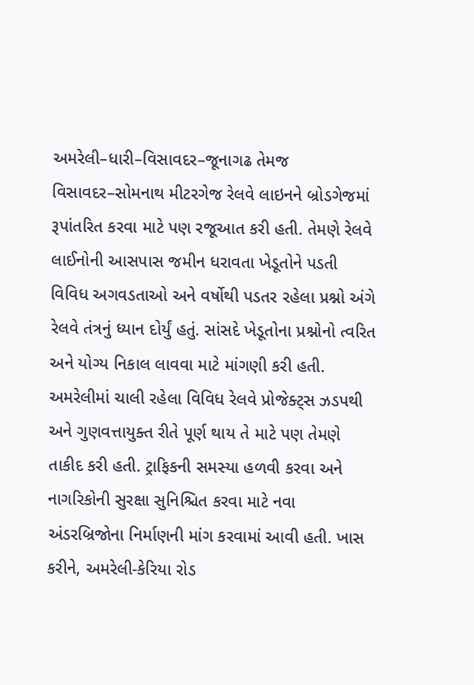અમરેલી–ધારી–વિસાવદર–જૂનાગઢ તેમજ વિસાવદર–સોમનાથ મીટરગેજ રેલવે લાઇનને બ્રોડગેજમાં રૂપાંતરિત કરવા માટે પણ રજૂઆત કરી હતી. તેમણે રેલવે લાઈનોની આસપાસ જમીન ધરાવતા ખેડૂતોને પડતી વિવિધ અગવડતાઓ અને વર્ષોથી પડતર રહેલા પ્રશ્નો અંગે રેલવે તંત્રનું ધ્યાન દોર્યું હતું. સાંસદે ખેડૂતોના પ્રશ્નોનો ત્વરિત અને યોગ્ય નિકાલ લાવવા માટે માંગણી કરી હતી. અમરેલીમાં ચાલી રહેલા વિવિધ રેલવે પ્રોજેક્ટ્સ ઝડપથી અને ગુણવત્તાયુક્ત રીતે પૂર્ણ થાય તે માટે પણ તેમણે તાકીદ કરી હતી. ટ્રાફિકની સમસ્યા હળવી કરવા અને નાગરિકોની સુરક્ષા સુનિશ્ચિત કરવા માટે નવા અંડરબ્રિજોના નિર્માણની માંગ કરવામાં આવી હતી. ખાસ કરીને, અમરેલી-કેરિયા રોડ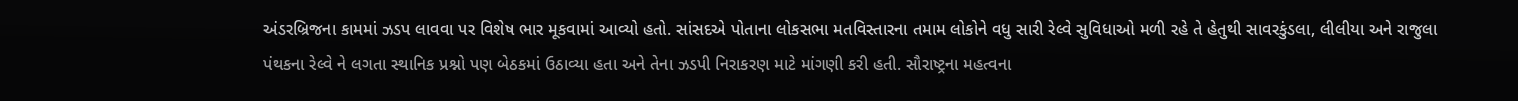અંડરબ્રિજના કામમાં ઝડપ લાવવા પર વિશેષ ભાર મૂકવામાં આવ્યો હતો. સાંસદએ પોતાના લોકસભા મતવિસ્તારના તમામ લોકોને વધુ સારી રેલ્વે સુવિધાઓ મળી રહે તે હેતુથી સાવરકુંડલા, લીલીયા અને રાજુલા પંથકના રેલ્વે ને લગતા સ્થાનિક પ્રશ્નો પણ બેઠકમાં ઉઠાવ્યા હતા અને તેના ઝડપી નિરાકરણ માટે માંગણી કરી હતી. સૌરાષ્ટ્રના મહત્વના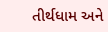તીર્થધામ અને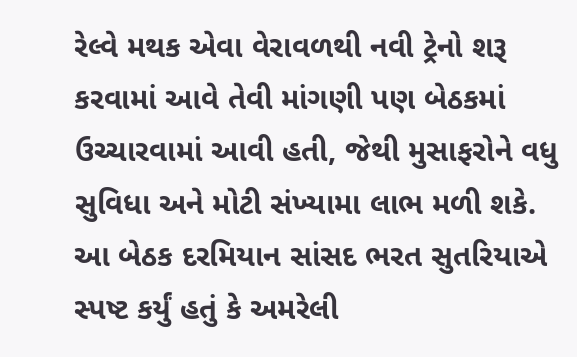રેલ્વે મથક એવા વેરાવળથી નવી ટ્રેનો શરૂ કરવામાં આવે તેવી માંગણી પણ બેઠકમાં ઉચ્ચારવામાં આવી હતી, જેથી મુસાફરોને વધુ સુવિધા અને મોટી સંખ્યામા લાભ મળી શકે. આ બેઠક દરમિયાન સાંસદ ભરત સુતરિયાએ સ્પષ્ટ કર્યું હતું કે અમરેલી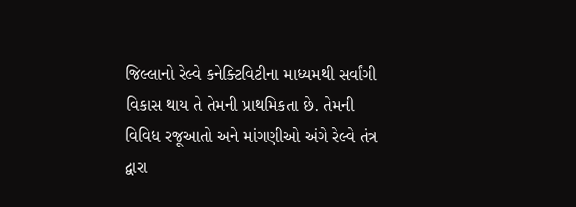જિલ્લાનો રેલ્વે કનેક્ટિવિટીના માધ્યમથી સર્વાંગી વિકાસ થાય તે તેમની પ્રાથમિકતા છે. તેમની વિવિધ રજૂઆતો અને માંગણીઓ અંગે રેલ્વે તંત્ર દ્વારા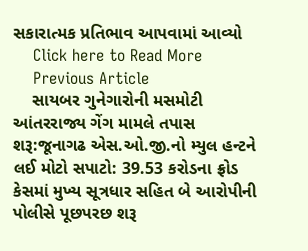સકારાત્મક પ્રતિભાવ આપવામાં આવ્યો
    Click here to Read More
    Previous Article
    સાયબર ગુનેગારોની મસમોટી આંતરરાજ્ય ગેંગ મામલે તપાસ શરૂ:જૂનાગઢ એસ.ઓ.જી.નો મ્યુલ હન્ટને લઈ મોટો સપાટો: 39.53 કરોડના ફ્રોડ કેસમાં મુખ્ય સૂત્રધાર સહિત બે આરોપીની પોલીસે પૂછપરછ શરૂ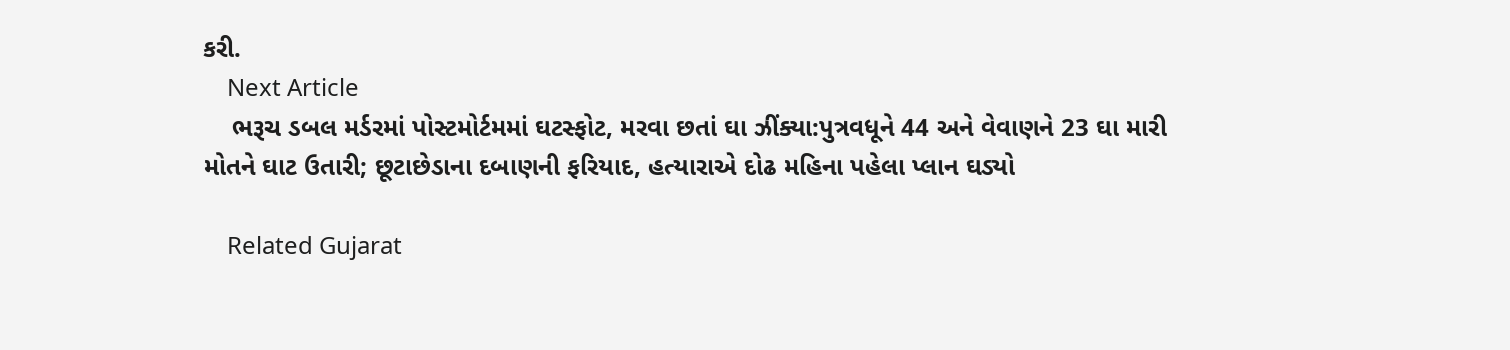કરી.
    Next Article
    ભરૂચ ડબલ મર્ડરમાં પોસ્ટમોર્ટમમાં ઘટસ્ફોટ, મરવા છતાં ઘા ઝીંક્યા:પુત્રવધૂને 44 અને વેવાણને 23 ઘા મારી મોતને ઘાટ ઉતારી; છૂટાછેડાના દબાણની ફરિયાદ, હત્યારાએ દોઢ મહિના પહેલા પ્લાન ઘડ્યો

    Related Gujarat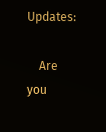Updates:

    Are you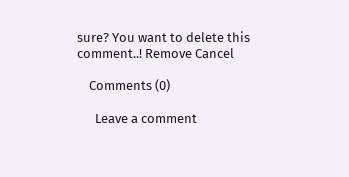sure? You want to delete this comment..! Remove Cancel

    Comments (0)

      Leave a comment